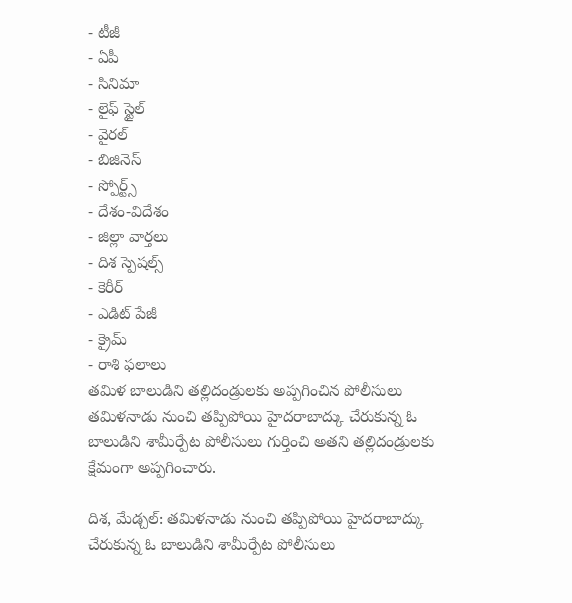- టీజీ
- ఏపీ
- సినిమా
- లైఫ్ స్టైల్
- వైరల్
- బిజినెస్
- స్పోర్ట్స్
- దేశం-విదేశం
- జిల్లా వార్తలు
- దిశ స్పెషల్స్
- కెరీర్
- ఎడిట్ పేజీ
- క్రైమ్
- రాశి ఫలాలు
తమిళ బాలుడిని తల్లిదండ్రులకు అప్పగించిన పోలీసులు
తమిళనాడు నుంచి తప్పిపోయి హైదరాబాద్కు చేరుకున్న ఓ బాలుడిని శామీర్పేట పోలీసులు గుర్తించి అతని తల్లిదండ్రులకు క్షేమంగా అప్పగించారు.

దిశ, మేడ్చల్: తమిళనాడు నుంచి తప్పిపోయి హైదరాబాద్కు చేరుకున్న ఓ బాలుడిని శామీర్పేట పోలీసులు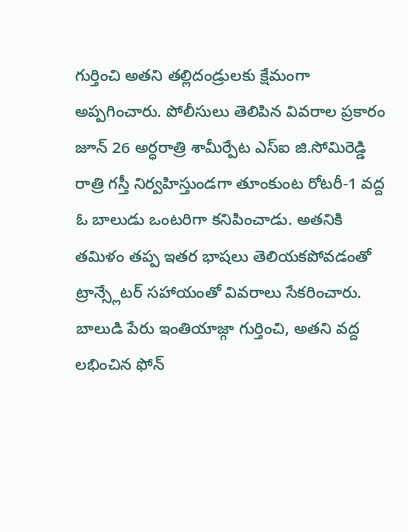గుర్తించి అతని తల్లిదండ్రులకు క్షేమంగా అప్పగించారు. పోలీసులు తెలిపిన వివరాల ప్రకారం జూన్ 26 అర్ధరాత్రి శామీర్పేట ఎస్ఐ జి.సోమిరెడ్డి రాత్రి గస్తీ నిర్వహిస్తుండగా తూంకుంట రోటరీ-1 వద్ద ఓ బాలుడు ఒంటరిగా కనిపించాడు. అతనికి తమిళం తప్ప ఇతర భాషలు తెలియకపోవడంతో ట్రాన్స్లేటర్ సహాయంతో వివరాలు సేకరించారు. బాలుడి పేరు ఇంతియాజ్గా గుర్తించి, అతని వద్ద లభించిన ఫోన్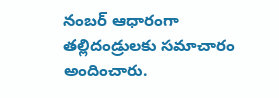నంబర్ ఆధారంగా తల్లిదండ్రులకు సమాచారం అందించారు.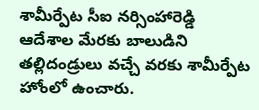శామీర్పేట సీఐ నర్సింహారెడ్డి ఆదేశాల మేరకు బాలుడిని తల్లిదండ్రులు వచ్చే వరకు శామీర్పేట హోంలో ఉంచారు.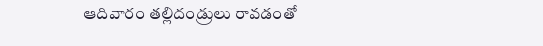ఆదివారం తల్లిదండ్రులు రావడంతో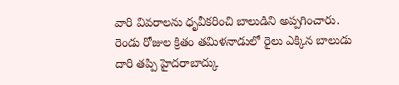వారి వివరాలను ధృవీకరించి బాలుడిని అప్పగించారు. రెండు రోజుల క్రితం తమిళనాడులో రైలు ఎక్కిన బాలుడు దారి తప్పి హైదరాబాద్కు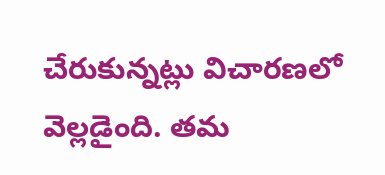చేరుకున్నట్లు విచారణలో వెల్లడైంది. తమ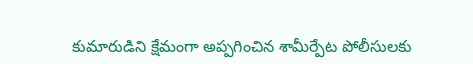కుమారుడిని క్షేమంగా అప్పగించిన శామీర్పేట పోలీసులకు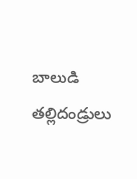బాలుడి తల్లిదండ్రులు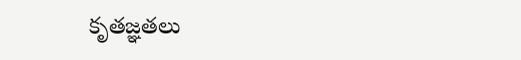కృతజ్ఞతలు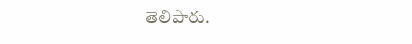తెలిపారు.